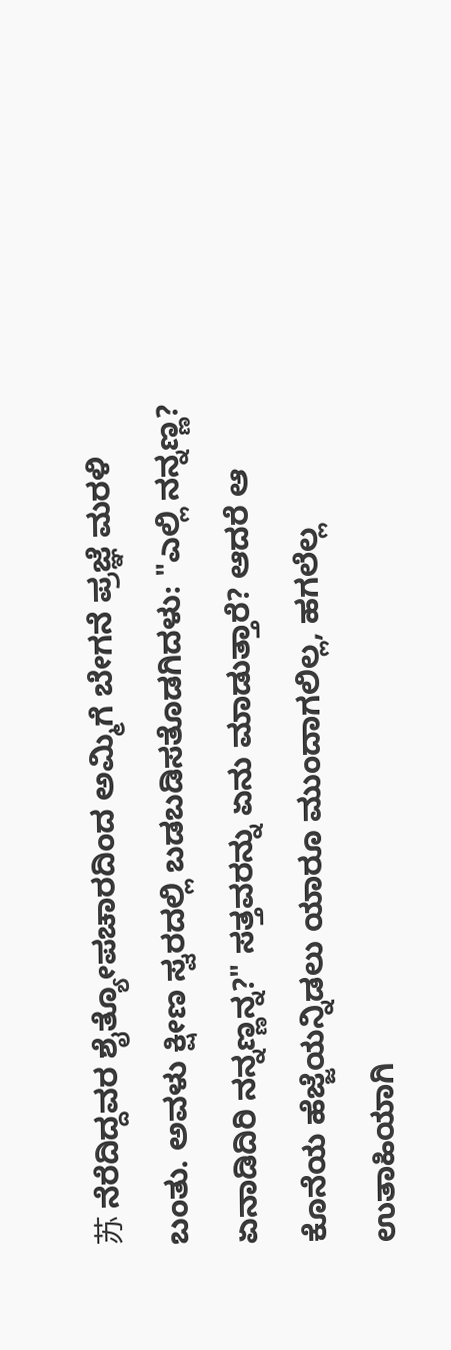苏 ನೆರೆದಿದ್ದವರ ಶೈತ್ಯೋಪಚಾರದಿಂದ ಅಮ್ಮಿಗೆ ಬೇಗನೆ ಪ್ರಜ್ಞೆ ಮರಳಿ ಬಂತು. ಅವಳು ಕ್ಷೀಣ ಸ್ವರದಲ್ಲಿ ಬಡಬಡಿಸತೊಡಗಿದಳು: "ಎಲ್ಲಿ ನನ್ನಣ್ಣ? ಏನಾಡಿದಿರಿ ನನ್ನಣ್ಣನ್ನ?" ಸತ್ತವರನ್ನು ಏನು ಮಾಡುತ್ತಾರೆ? ಆದರೆ ಆ ಕೊನೆಯ ಹೆಜ್ಜೆಯನ್ನಿಡಲು ಯಾರೂ ಮುಂದಾಗಲಿಲ್ಲ, ಹಗಲೆಲ್ಲ ಉತಾಹಿಯಾಗಿ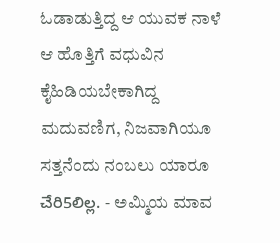ಓಡಾಡುತ್ತಿದ್ದ ಆ ಯುವಕ ನಾಳೆ ಆ ಹೊತ್ತಿಗೆ ವಧುವಿನ ಕೈಹಿಡಿಯಬೇಕಾಗಿದ್ದ ಮದುವಣಿಗ, ನಿಜವಾಗಿಯೂ ಸತ್ತನೆಂದು ನಂಬಲು ಯಾರೂ చేరి5లిల్ల. - ಅಮ್ಮಿಯ ಮಾವ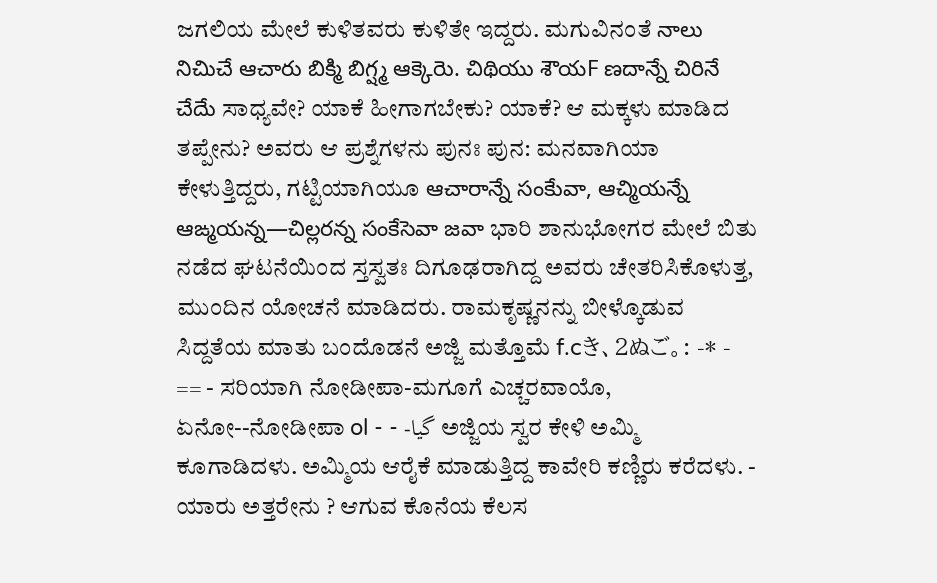ಜಗಲಿಯ ಮೇಲೆ ಕುಳಿತವರು ಕುಳಿತೇ ಇದ್ದರು. ಮಗುವಿನಂತೆ నాలు నిచిుచే ఆచారు బిక్మి బిగ్ష్మ ఆక్కెరెు. చిథియు శౌయF ణదాన్నే చిరినే చేదేు ಸಾಧ್ಯವೇ? ಯಾಕೆ ಹೀಗಾಗಬೇಕು? ಯಾಕೆ? ಆ ಮಕ್ಕಳು ಮಾಡಿದ ತಪ್ಪೇನು? ಅವರು ಆ ಪ್ರಶ್ನೆಗಳನು ಪುನಃ ಪುನ: ಮನವಾಗಿಯಾ ಕೇಳುತ್ತಿದ್ದರು, ಗಟ್ಟಿಯಾಗಿಯೂ ఆచారాన్నే సంకేువా, ఆచ్మియన్నే ఆఙ్మయన్న—చిల్లరన్న సంకేసెవా జవా ಭಾರಿ ಶಾನುಭೋಗರ ಮೇಲೆ ಬಿತು ನಡೆದ ಘಟನೆಯಿಂದ ಸ್ತಸ್ವತಃ ದಿಗೂಢರಾಗಿದ್ದ ಅವರು ಚೇತರಿಸಿಕೊಳುತ್ತ, ಮುಂದಿನ ಯೋಚನೆ ಮಾಡಿದರು. ರಾಮಕೃಷ್ಣನನ್ನು ಬೀಳ್ಕೊಡುವ ಸಿದ್ದತೆಯ ಮಾತು ಬಂದೊಡನೆ ಅಜ್ಜಿ ಮತ್ತೊಮೆ f.cき、2ぬご。: -* - == - ಸರಿಯಾಗಿ ನೋಡೀಪಾ-ಮಗೂಗೆ ಎಚ್ಚರವಾಯೊ, ಏನೋ--ನೋಡೀಪಾ ol - - -گیا ಅಜ್ಜಿಯ ಸ್ವರ ಕೇಳಿ ಅಮ್ಮಿ ಕೂಗಾಡಿದಳು. ಅಮ್ಮಿಯ ಆರೈಕೆ ಮಾಡುತ್ತಿದ್ದ ಕಾವೇರಿ ಕಣ್ಣಿರು ಕರೆದಳು. - ಯಾರು ಅತ್ತರೇನು ? ಆಗುವ ಕೊನೆಯ ಕೆಲಸ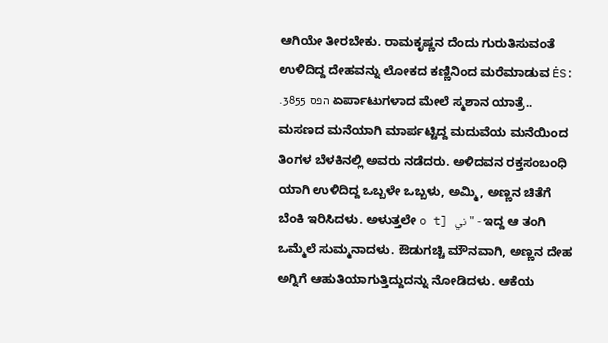ಆಗಿಯೇ ತೀರಬೇಕು. ರಾಮಕೃಷ್ಣನ ದೆಂದು ಗುರುತಿಸುವಂತೆ ಉಳಿದಿದ್ದ ದೇಹವನ್ನು ಲೋಕದ ಕಣ್ಣಿನಿಂದ ಮರೆಮಾಡುವ ĖS: .3855 הפס ಏರ್ಪಾಟುಗಳಾದ ಮೇಲೆ ಸ್ಮಶಾನ ಯಾತ್ರೆ.. ಮಸಣದ ಮನೆಯಾಗಿ ಮಾರ್ಪಟ್ಟಿದ್ದ ಮದುವೆಯ ಮನೆಯಿಂದ ತಿಂಗಳ ಬೆಳಕಿನಲ್ಲಿ ಅವರು ನಡೆದರು. ಅಳಿದವನ ರಕ್ತಸಂಬಂಧಿ ಯಾಗಿ ಉಳಿದಿದ್ದ ಒಬ್ಬಳೇ ಒಬ್ಬಳು, ಅಮ್ಮಿ, ಅಣ್ಣನ ಚಿತೆಗೆ ಬೆಂಕಿ ಇರಿಸಿದಳು. ಅಳುತ್ತಲೇ o t] ني" - ಇದ್ದ ಆ ತಂಗಿ ಒಮ್ಮೆಲೆ ಸುಮ್ಮನಾದಳು. ಔಡುಗಚ್ಚಿ ಮೌನವಾಗಿ, ಅಣ್ಣನ ದೇಹ ಅಗ್ನಿಗೆ ಆಹುತಿಯಾಗುತ್ತಿದ್ದುದನ್ನು ನೋಡಿದಳು. ಆಕೆಯ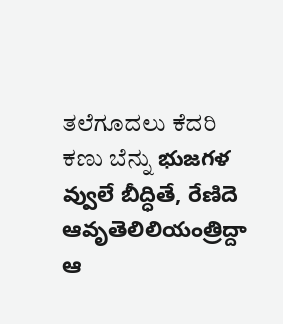ತಲೆಗೂದಲು ಕೆದರಿ ಕಣು ಬೆನ್ನು భుజగళ వ్వులే బీద్ధితే, రేణిదె ఆవృతెలిలియంత్రిద్దా ఆ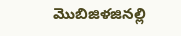మొబిజిళజినల్లి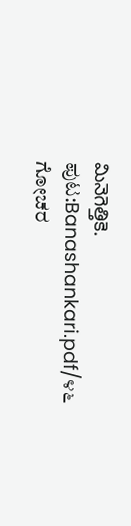మినెగెత్తికె.
ಪುಟ:Banashankari.pdf/೪೬
ಗೋಚರ